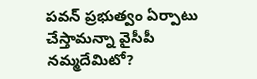పవన్‌ ప్రభుత్వం ఏర్పాటు చేస్తామన్నా వైసీపీ నమ్మదేమిటో?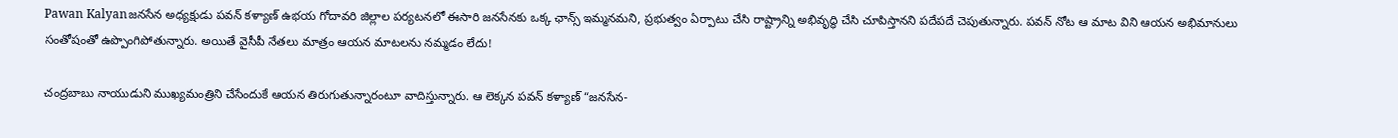Pawan Kalyanజనసేన అధ్యక్షుడు పవన్‌ కళ్యాణ్‌ ఉభయ గోదావరి జిల్లాల పర్యటనలో ఈసారి జనసేనకు ఒక్క ఛాన్స్ ఇమ్మనమని, ప్రభుత్వం ఏర్పాటు చేసి రాష్ట్రాన్ని అభివృద్ధి చేసి చూపిస్తానని పదేపదే చెపుతున్నారు. పవన్‌ నోట ఆ మాట విని ఆయన అభిమానులు సంతోషంతో ఉప్పొంగిపోతున్నారు. అయితే వైసీపీ నేతలు మాత్రం ఆయన మాటలను నమ్మడం లేదు!

చంద్రబాబు నాయుడుని ముఖ్యమంత్రిని చేసేందుకే ఆయన తిరుగుతున్నారంటూ వాదిస్తున్నారు. ఆ లెక్కన పవన్‌ కళ్యాణ్‌ “జనసేన-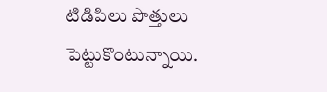టిడిపిలు పొత్తులు పెట్టుకొంటున్నాయి.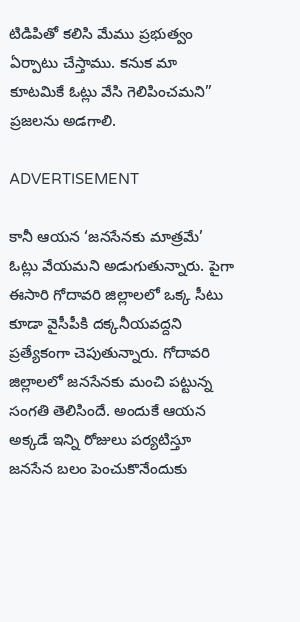టిడిపితో కలిసి మేము ప్రభుత్వం ఏర్పాటు చేస్తాము. కనుక మా కూటమికే ఓట్లు వేసి గెలిపించమని” ప్రజలను అడగాలి.

ADVERTISEMENT

కానీ ఆయన ‘జనసేనకు మాత్రమే’ ఓట్లు వేయమని అడుగుతున్నారు. పైగా ఈసారి గోదావరి జిల్లాలలో ఒక్క సీటు కూడా వైసీపీకి దక్కనీయవద్దని ప్రత్యేకంగా చెపుతున్నారు. గోదావరి జిల్లాలలో జనసేనకు మంచి పట్టున్న సంగతి తెలిసిందే. అందుకే ఆయన అక్కడే ఇన్ని రోజులు పర్యటిస్తూ జనసేన బలం పెంచుకొనేందుకు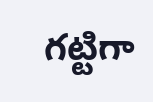గట్టిగా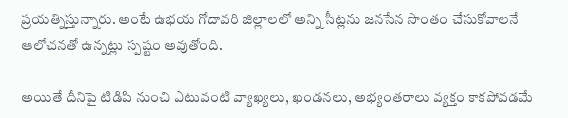ప్రయత్నిస్తున్నారు. అంటే ఉభయ గోదావరి జిల్లాలలో అన్ని సీట్లను జనసేన సొంతం చేసుకోవాలనే ఆలోచనతో ఉన్నట్లు స్పష్టం అవుతోంది.

అయితే దీనిపై టిడిపి నుంచి ఎటువంటి వ్యాఖ్యలు, ఖండనలు, అభ్యంతరాలు వ్యక్తం కాకపోవడమే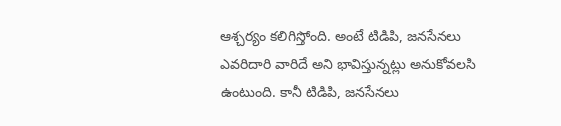ఆశ్చర్యం కలిగిస్తోంది. అంటే టిడిపి, జనసేనలు ఎవరిదారి వారిదే అని భావిస్తున్నట్లు అనుకోవలసి ఉంటుంది. కానీ టిడిపి, జనసేనలు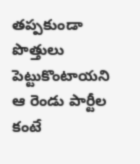తప్పకుండా పొత్తులు పెట్టుకొంటాయని ఆ రెండు పార్టీల కంటే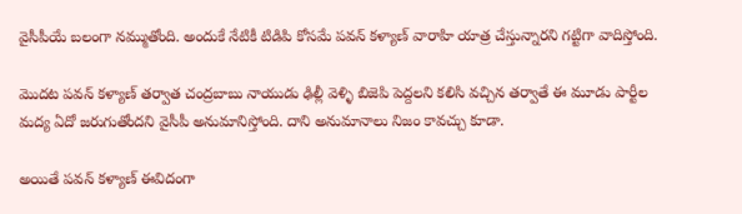వైసీపీయే బలంగా నమ్ముతోంది. అందుకే నేటికీ టిడిపి కోసమే పవన్‌ కళ్యాణ్‌ వారాహి యాత్ర చేస్తున్నారని గట్టిగా వాదిస్తోంది.

మొదట పవన్‌ కళ్యాణ్‌ తర్వాత చంద్రబాబు నాయుడు ఢిల్లీ వెళ్ళి బిజెపి పెద్దలని కలిసి వచ్చిన తర్వాతే ఈ మూడు పార్టీల మద్య ఏదో జరుగుతోందని వైసీపీ అనుమానిస్తోంది. దాని అనుమానాలు నిజం కావచ్చు కూడా.

అయితే పవన్‌ కళ్యాణ్‌ ఈవిదంగా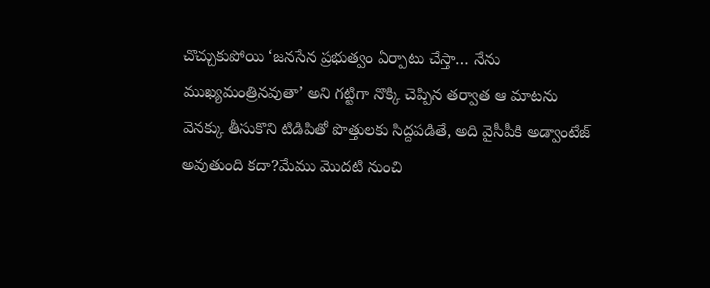చొచ్చుకుపోయి ‘జనసేన ప్రభుత్వం ఏర్పాటు చేస్తా… నేను ముఖ్యమంత్రినవుతా’ అని గట్టిగా నొక్కి చెప్పిన తర్వాత ఆ మాటను వెనక్కు తీసుకొని టిడిపితో పొత్తులకు సిద్దపడితే, అది వైసీపీకి అడ్వాంటేజ్ అవుతుంది కదా?మేము మొదటి నుంచి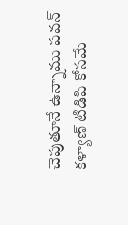చెపుతూనే ఉన్నాము పవన్‌ కళ్యాణ్‌ టిడిపి కోసమే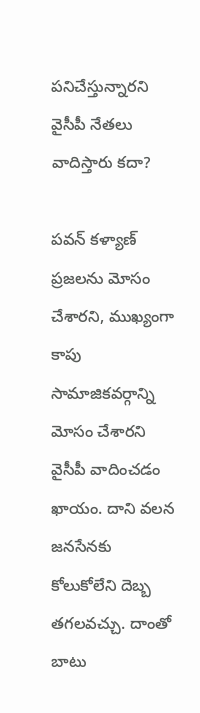పనిచేస్తున్నారని వైసీపీ నేతలు వాదిస్తారు కదా?

పవన్‌ కళ్యాణ్‌ ప్రజలను మోసం చేశారని, ముఖ్యంగా కాపు సామాజికవర్గాన్ని మోసం చేశారని వైసీపీ వాదించడం ఖాయం. దాని వలన జనసేనకు కోలుకోలేని దెబ్బ తగలవచ్చు. దాంతో బాటు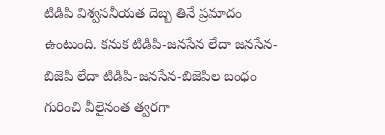టిడిపి విశ్వసనీయత దెబ్బ తినే ప్రమాదం ఉంటుంది. కనుక టిడిపి-జనసేన లేదా జనసేన-బిజెపి లేదా టిడిపి-జనసేన-బిజెపిల బంధం గురించి వీలైనంత త్వరగా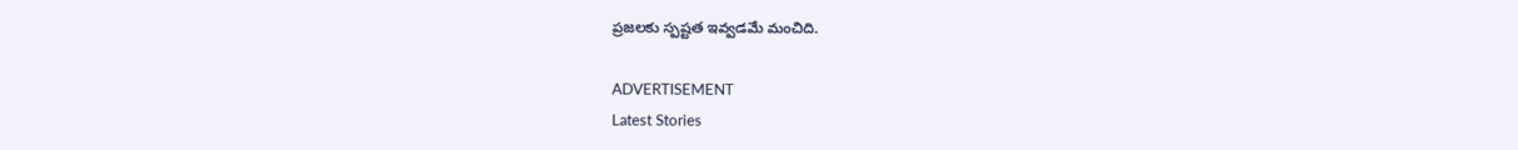ప్రజలకు స్పష్టత ఇవ్వడమే మంచిది.

ADVERTISEMENT
Latest Stories